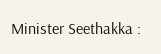Minister Seethakka :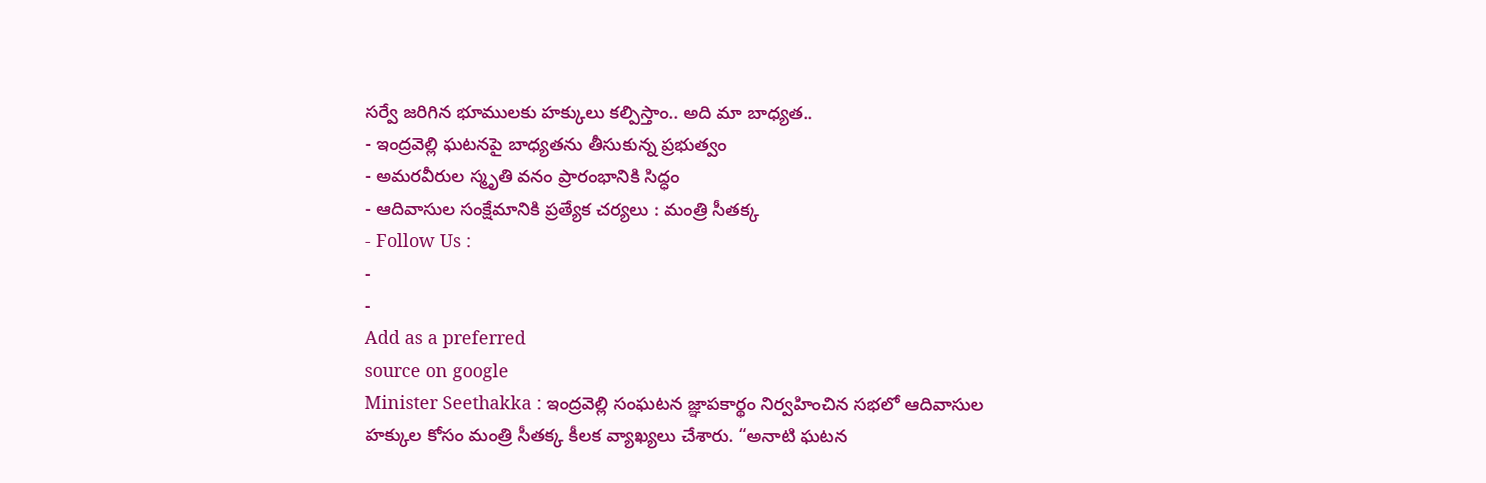సర్వే జరిగిన భూములకు హక్కులు కల్పిస్తాం.. అది మా బాధ్యత..
- ఇంద్రవెల్లి ఘటనపై బాధ్యతను తీసుకున్న ప్రభుత్వం
- అమరవీరుల స్మృతి వనం ప్రారంభానికి సిద్ధం
- ఆదివాసుల సంక్షేమానికి ప్రత్యేక చర్యలు : మంత్రి సీతక్క
- Follow Us :
-
-
Add as a preferred
source on google
Minister Seethakka : ఇంద్రవెల్లి సంఘటన జ్ఞాపకార్థం నిర్వహించిన సభలో ఆదివాసుల హక్కుల కోసం మంత్రి సీతక్క కీలక వ్యాఖ్యలు చేశారు. “అనాటి ఘటన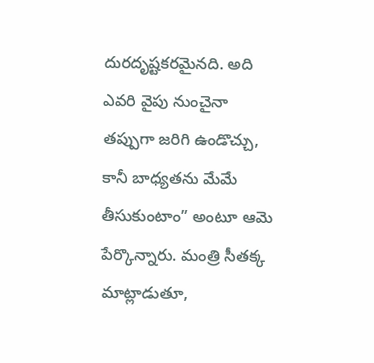దురదృష్టకరమైనది. అది ఎవరి వైపు నుంచైనా తప్పుగా జరిగి ఉండొచ్చు, కానీ బాధ్యతను మేమే తీసుకుంటాం” అంటూ ఆమె పేర్కొన్నారు. మంత్రి సీతక్క మాట్లాడుతూ,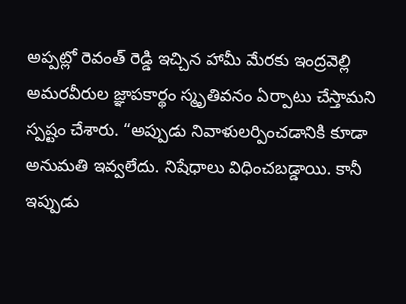అప్పట్లో రెవంత్ రెడ్డి ఇచ్చిన హామీ మేరకు ఇంద్రవెల్లి అమరవీరుల జ్ఞాపకార్థం స్మృతివనం ఏర్పాటు చేస్తామని స్పష్టం చేశారు. “అప్పుడు నివాళులర్పించడానికి కూడా అనుమతి ఇవ్వలేదు. నిషేధాలు విధించబడ్డాయి. కానీ ఇప్పుడు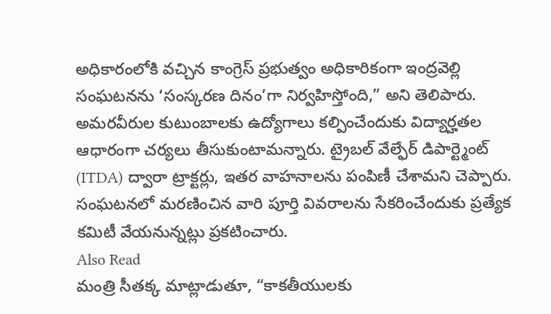అధికారంలోకి వచ్చిన కాంగ్రెస్ ప్రభుత్వం అధికారికంగా ఇంద్రవెల్లి సంఘటనను ‘సంస్కరణ దినం’గా నిర్వహిస్తోంది,” అని తెలిపారు.
అమరవీరుల కుటుంబాలకు ఉద్యోగాలు కల్పించేందుకు విద్యార్హతల ఆధారంగా చర్యలు తీసుకుంటామన్నారు. ట్రైబల్ వేల్ఫేర్ డిపార్ట్మెంట్ (ITDA) ద్వారా ట్రాక్టర్లు, ఇతర వాహనాలను పంపిణీ చేశామని చెప్పారు. సంఘటనలో మరణించిన వారి పూర్తి వివరాలను సేకరించేందుకు ప్రత్యేక కమిటీ వేయనున్నట్లు ప్రకటించారు.
Also Read
మంత్రి సీతక్క మాట్లాడుతూ, “కాకతీయులకు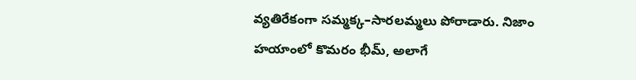వ్యతిరేకంగా సమ్మక్క–సారలమ్మలు పోరాడారు. నిజాం హయాంలో కొమరం భీమ్, అలాగే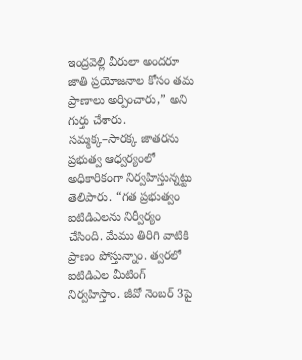ఇంద్రవెల్లి వీరులా అందరూ జాతి ప్రయోజనాల కోసం తమ ప్రాణాలు అర్పించారు,” అని గుర్తు చేశారు. సమ్మక్క–సారక్క జాతరను ప్రభుత్వ ఆధ్వర్యంలో అధికారికంగా నిర్వహిస్తున్నట్టు తెలిపారు. “గత ప్రభుత్వం ఐటిడిఎలను నిర్వీర్యం చేసింది. మేము తిరిగి వాటికి ప్రాణం పోస్తున్నాం. త్వరలో ఐటిడిఎల మీటింగ్ నిర్వహిస్తాం. జీవో నెంబర్ 3పై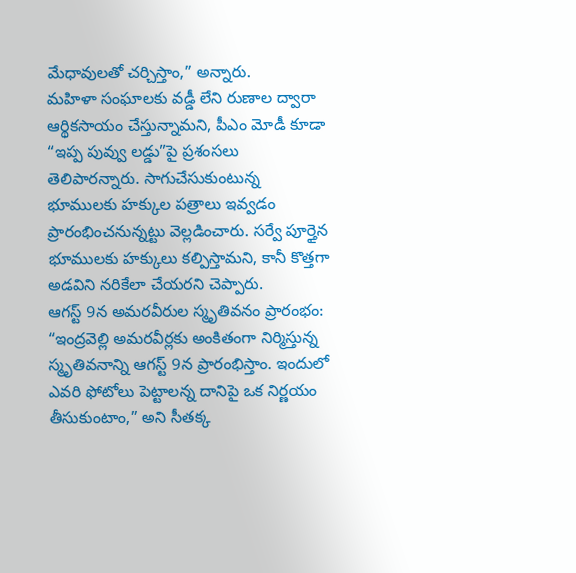మేధావులతో చర్చిస్తాం,” అన్నారు.
మహిళా సంఘాలకు వడ్డీ లేని రుణాల ద్వారా ఆర్థికసాయం చేస్తున్నామని, పీఎం మోడీ కూడా “ఇప్ప పువ్వు లడ్డు”పై ప్రశంసలు తెలిపారన్నారు. సాగుచేసుకుంటున్న భూములకు హక్కుల పత్రాలు ఇవ్వడం ప్రారంభించనున్నట్టు వెల్లడించారు. సర్వే పూర్తైన భూములకు హక్కులు కల్పిస్తామని, కానీ కొత్తగా అడవిని నరికేలా చేయరని చెప్పారు.
ఆగస్ట్ 9న అమరవీరుల స్మృతివనం ప్రారంభం: “ఇంద్రవెల్లి అమరవీర్లకు అంకితంగా నిర్మిస్తున్న స్మృతివనాన్ని ఆగస్ట్ 9న ప్రారంభిస్తాం. ఇందులో ఎవరి ఫోటోలు పెట్టాలన్న దానిపై ఒక నిర్ణయం తీసుకుంటాం,” అని సీతక్క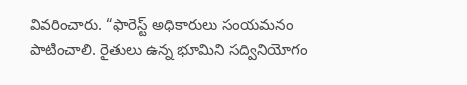వివరించారు. “ఫారెస్ట్ అధికారులు సంయమనం పాటించాలి. రైతులు ఉన్న భూమిని సద్వినియోగం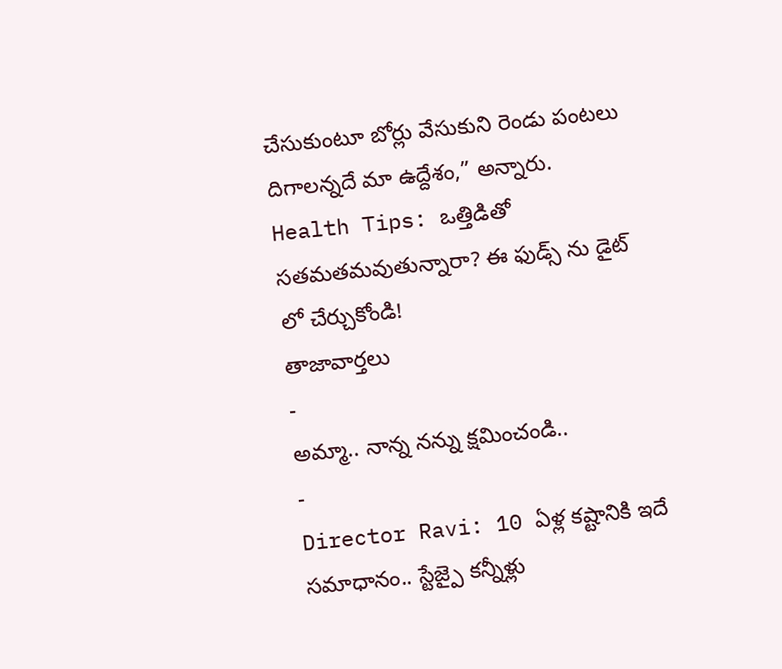చేసుకుంటూ బోర్లు వేసుకుని రెండు పంటలు దిగాలన్నదే మా ఉద్దేశం,” అన్నారు.
Health Tips: ఒత్తిడితో సతమతమవుతున్నారా? ఈ ఫుడ్స్ ను డైట్ లో చేర్చుకోండి!
తాజావార్తలు
-
అమ్మా.. నాన్న నన్ను క్షమించండి..
-
Director Ravi: 10 ఏళ్ల కష్టానికి ఇదే సమాధానం.. స్టేజ్పై కన్నీళ్లు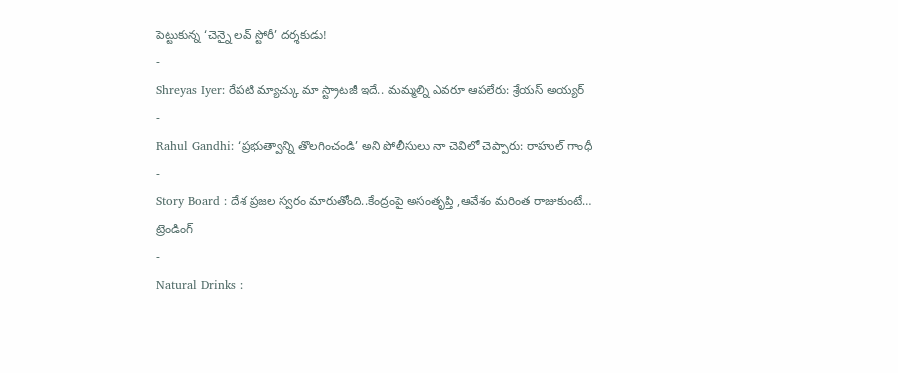పెట్టుకున్న ‘చెన్నై లవ్ స్టోరీ’ దర్శకుడు!
-
Shreyas Iyer: రేపటి మ్యాచ్కు మా స్ట్రాటజీ ఇదే.. మమ్మల్ని ఎవరూ ఆపలేరు: శ్రేయస్ అయ్యర్
-
Rahul Gandhi: ‘ప్రభుత్వాన్ని తొలగించండి’ అని పోలీసులు నా చెవిలో చెప్పారు: రాహుల్ గాంధీ
-
Story Board : దేశ ప్రజల స్వరం మారుతోంది..కేంద్రంపై అసంతృప్తి ,ఆవేశం మరింత రాజుకుంటే…
ట్రెండింగ్
-
Natural Drinks :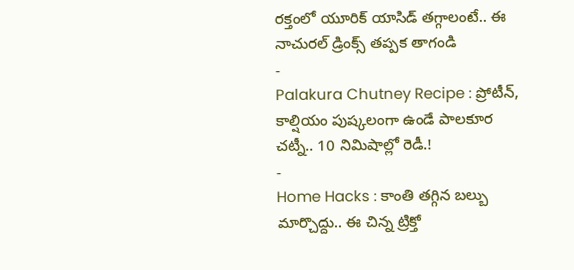రక్తంలో యూరిక్ యాసిడ్ తగ్గాలంటే.. ఈ నాచురల్ డ్రింక్స్ తప్పక తాగండి
-
Palakura Chutney Recipe : ప్రోటీన్, కాల్షియం పుష్కలంగా ఉండే పాలకూర చట్నీ.. 10 నిమిషాల్లో రెడీ.!
-
Home Hacks : కాంతి తగ్గిన బల్బు మార్చొద్దు.. ఈ చిన్న ట్రిక్తో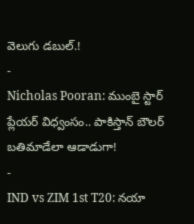వెలుగు డబుల్.!
-
Nicholas Pooran: ముంబై స్టార్ ప్లేయర్ విధ్వంసం.. పాకిస్తాన్ బౌలర్ బతిమాడేలా ఆడాడుగా!
-
IND vs ZIM 1st T20: నయా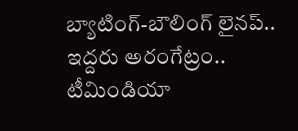బ్యాటింగ్-బౌలింగ్ లైనప్.. ఇద్దరు అరంగేట్రం.. టీమిండియా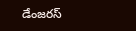డేంజరస్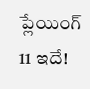ప్లేయింగ్ 11 ఇదే!